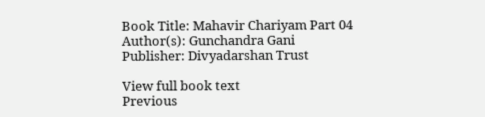Book Title: Mahavir Chariyam Part 04
Author(s): Gunchandra Gani
Publisher: Divyadarshan Trust

View full book text
Previous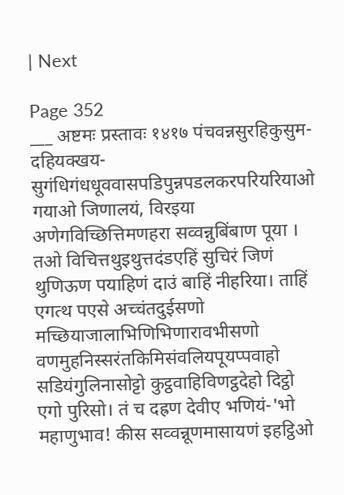| Next

Page 352
___ अष्टमः प्रस्तावः १४१७ पंचवन्नसुरहिकुसुम-दहियक्खय-सुगंधिगंधधूववासपडिपुन्नपडलकरपरियरियाओ गयाओ जिणालयं, विरइया अणेगविच्छित्तिमणहरा सव्वन्नुबिंबाण पूया । तओ विचित्तथुइथुत्तदंडएहिं सुचिरं जिणं थुणिऊण पयाहिणं दाउं बाहिं नीहरिया। ताहिं एगत्थ पएसे अच्चंतदुईसणो मच्छियाजालाभिणिभिणारावभीसणो वणमुहनिस्सरंतकिमिसंवलियपूयप्पवाहो सडियंगुलिनासोट्टो कुट्ठवाहिविणट्ठदेहो दिट्ठो एगो पुरिसो। तं च दह्रण देवीए भणियं-'भो महाणुभाव! कीस सव्वन्नूणमासायणं इहट्ठिओ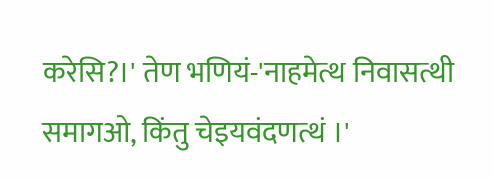करेसि?।' तेण भणियं-'नाहमेत्थ निवासत्थी समागओ, किंतु चेइयवंदणत्थं ।'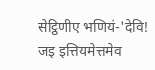सेट्ठिणीए भणियं-'देवि! जइ इत्तियमेत्तमेव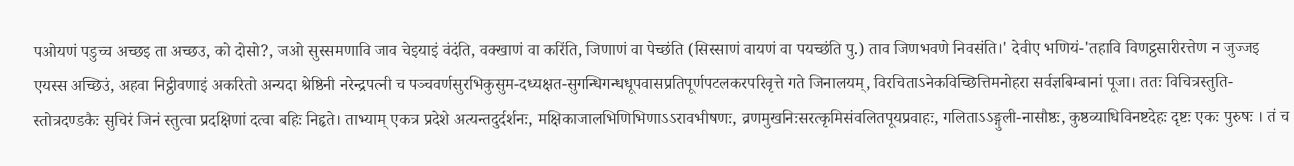पओयणं पडुच्च अच्छइ ता अच्छउ, को दोसो?, जओ सुस्समणावि जाव चेइयाइं वंदंति, वक्खाणं वा करिंति, जिणाणं वा पेच्छंति (सिस्साणं वायणं वा पयच्छंति पु.) ताव जिणभवणे निवसंति।' देवीए भणियं-'तहावि विणट्ठसारीरत्तेण न जुज्जइ एयस्स अच्छिउं, अहवा निट्ठीवणाइं अकरितो अन्यदा श्रेष्ठिनी नरेन्द्रपत्नी च पञ्चवर्णसुरभिकुसुम-दध्यक्षत-सुगन्धिगन्धधूपवासप्रतिपूर्णपटलकरपरिवृत्ते गते जिनालयम्, विरचिताऽनेकविच्छित्तिमनोहरा सर्वज्ञबिम्बानां पूजा। ततः विचित्रस्तुति-स्तोत्रदण्डकैः सुचिरं जिनं स्तुत्वा प्रदक्षिणां दत्वा बहिः निहृते। ताभ्याम् एकत्र प्रदेशे अत्यन्तदुर्दर्शनः, मक्षिकाजालभिणिभिणाऽऽरावभीषणः, व्रणमुखनिःसरत्कृमिसंवलितपूयप्रवाहः, गलिताऽऽङ्गुली-नासौष्ठः, कुष्ठव्याधिविनष्टदेहः दृष्टः एकः पुरुषः । तं च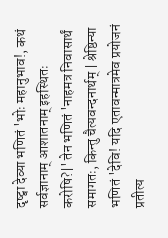दृष्ट्वा देव्या भणितं 'भोः महानुभाव!, कथं सर्वज्ञानाम् आशातनाम् इहस्थितः करोषि?|' तेन भणितं 'नाहमत्र निवासार्थं समागतः, किन्तु चैत्यवन्दनार्थम् | श्रेष्ठिन्या भणितं 'देवि! यदि एतावन्मात्रमेव प्रयोजनं प्रतीत्य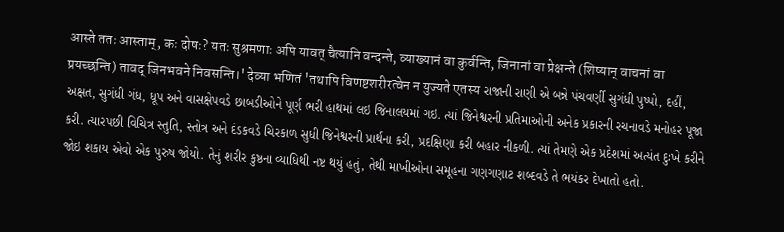आस्ते ततः आस्ताम्, कः दोषः? यतः सुश्रमणाः अपि यावत् चैत्यानि वन्दन्ते, व्याख्यानं वा कुर्वन्ति, जिनानां वा प्रेक्षन्ते (शिष्यान् वाचनां वा प्रयच्छन्ति) तावद् जिनभवने निवसन्ति।' देव्या भणितं 'तथापि विणष्टशरीरत्वेन न युज्यते एतस्य રાજાની રાણી એ બન્ને પંચવર્ણી સુગંધી પુષ્પો, દહીં, અક્ષત, સુગંધી ગંધ, ધૂપ અને વાસક્ષેપવડે છાબડીઓને પૂર્ણ ભરી હાથમાં લઇ જિનાલયમાં ગઇ. ત્યાં જિનેશ્વરની પ્રતિમાઓની અનેક પ્રકારની રચનાવડે મનોહર પૂજા કરી. ત્યારપછી વિચિત્ર સ્તુતિ, સ્તોત્ર અને દંડકવડે ચિરકાળ સુધી જિનેશ્વરની પ્રાર્થના કરી, પ્રદક્ષિણા કરી બહાર નીકળી. ત્યાં તેમણે એક પ્રદેશમાં અત્યંત દુઃખે કરીને જોઇ શકાય એવો એક પુરુષ જોયો. તેનું શરીર કુષ્ઠના વ્યાધિથી નષ્ટ થયું હતું, તેથી માખીઓના સમૂહના ગણગણાટ શબ્દવડે તે ભયંકર દેખાતો હતો.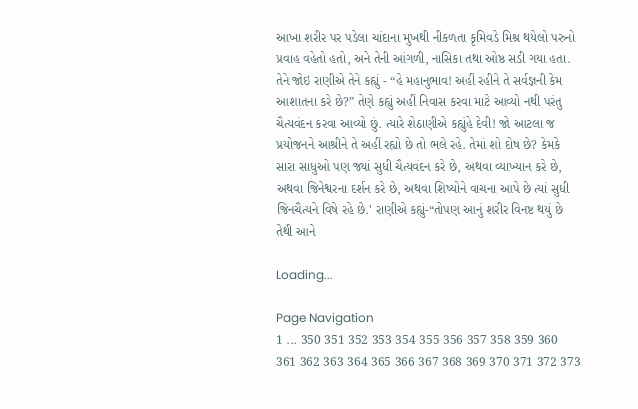આખા શરીર પર પડેલા ચાંદાના મુખથી નીકળતા કૃમિવડે મિશ્ર થયેલો પરુનો પ્રવાહ વહેતો હતો, અને તેની આંગળી, નાસિકા તથા ઓષ્ઠ સડી ગયા હતા. તેને જોઇ રાણીએ તેને કહ્યું - “હે મહાનુભાવ! અહીં રહીને તે સર્વજ્ઞની કેમ આશાતના કરે છે?” તેણે કહ્યું અહીં નિવાસ કરવા માટે આવ્યો નથી પરંતુ ચૈત્યવંદન કરવા આવ્યો છું. ત્યારે શેઠાણીએ કહ્યુંહે દેવી! જો આટલા જ પ્રયોજનને આશ્રીને તે અહીં રહ્યો છે તો ભલે રહે. તેમાં શો દોષ છે? કેમકે સારા સાધુઓ પણ જ્યાં સુધી ચૈત્યવંદન કરે છે, અથવા વ્યાખ્યાન કરે છે, અથવા જિનેશ્વરના દર્શન કરે છે, અથવા શિષ્યોને વાચના આપે છે ત્યાં સુધી જિનચૈત્યને વિષે રહે છે.' રાણીએ કહ્યું-“તોપણ આનું શરીર વિનષ્ટ થયું છે તેથી આને

Loading...

Page Navigation
1 ... 350 351 352 353 354 355 356 357 358 359 360 361 362 363 364 365 366 367 368 369 370 371 372 373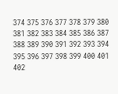374 375 376 377 378 379 380 381 382 383 384 385 386 387 388 389 390 391 392 393 394 395 396 397 398 399 400 401 402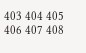403 404 405 406 407 408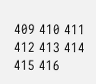409 410 411 412 413 414 415 416